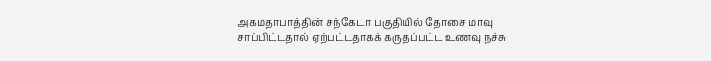அகமதாபாத்தின் சந்கேடா பகுதியில் தோசை மாவு சாப்பிட்டதால் ஏற்பட்டதாகக் கருதப்பட்ட உணவு நச்சு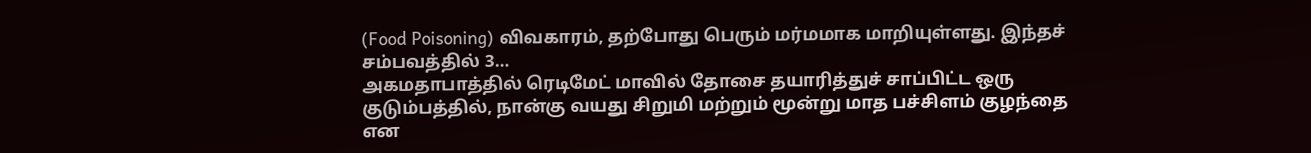(Food Poisoning) விவகாரம், தற்போது பெரும் மர்மமாக மாறியுள்ளது. இந்தச் சம்பவத்தில் 3…
அகமதாபாத்தில் ரெடிமேட் மாவில் தோசை தயாரித்துச் சாப்பிட்ட ஒரு குடும்பத்தில், நான்கு வயது சிறுமி மற்றும் மூன்று மாத பச்சிளம் குழந்தை என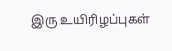இரு உயிரிழப்புகள்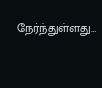நேர்ந்துள்ளது…